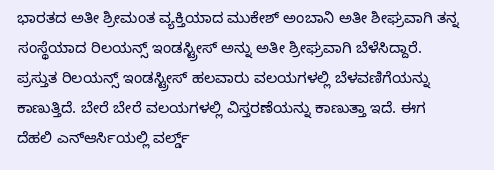ಭಾರತದ ಅತೀ ಶ್ರೀಮಂತ ವ್ಯಕ್ತಿಯಾದ ಮುಕೇಶ್ ಅಂಬಾನಿ ಅತೀ ಶೀಘ್ರವಾಗಿ ತನ್ನ ಸಂಸ್ಥೆಯಾದ ರಿಲಯನ್ಸ್ ಇಂಡಸ್ಟ್ರೀಸ್ ಅನ್ನು ಅತೀ ಶ್ರೀಘ್ರವಾಗಿ ಬೆಳೆಸಿದ್ದಾರೆ. ಪ್ರಸ್ತುತ ರಿಲಯನ್ಸ್ ಇಂಡಸ್ಟ್ರೀಸ್ ಹಲವಾರು ವಲಯಗಳಲ್ಲಿ ಬೆಳವಣಿಗೆಯನ್ನು ಕಾಣುತ್ತಿದೆ. ಬೇರೆ ಬೇರೆ ವಲಯಗಳಲ್ಲಿ ವಿಸ್ತರಣೆಯನ್ನು ಕಾಣುತ್ತಾ ಇದೆ. ಈಗ ದೆಹಲಿ ಎನ್ಆರ್ಸಿಯಲ್ಲಿ ವರ್ಲ್ಡ್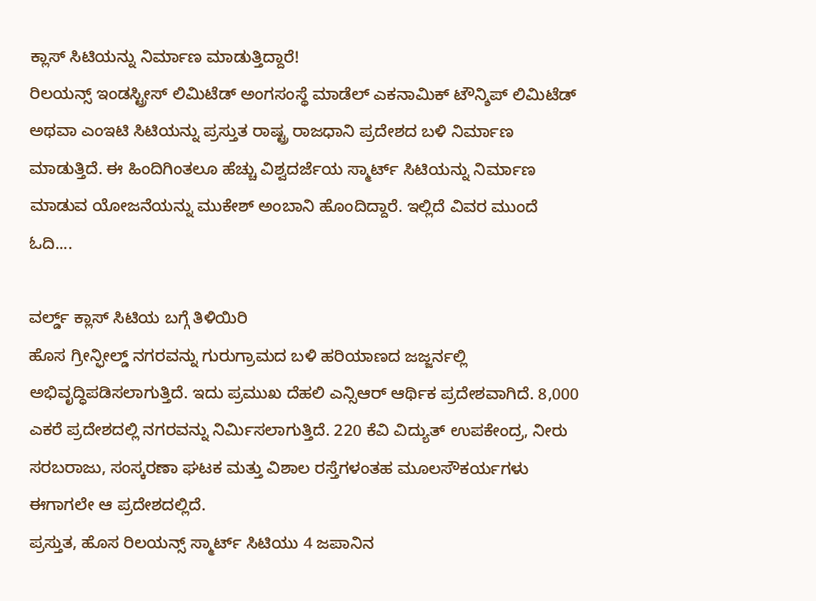ಕ್ಲಾಸ್ ಸಿಟಿಯನ್ನು ನಿರ್ಮಾಣ ಮಾಡುತ್ತಿದ್ದಾರೆ!
ರಿಲಯನ್ಸ್ ಇಂಡಸ್ಟ್ರೀಸ್ ಲಿಮಿಟೆಡ್ ಅಂಗಸಂಸ್ಥೆ ಮಾಡೆಲ್ ಎಕನಾಮಿಕ್ ಟೌನ್ಶಿಪ್ ಲಿಮಿಟೆಡ್ ಅಥವಾ ಎಂಇಟಿ ಸಿಟಿಯನ್ನು ಪ್ರಸ್ತುತ ರಾಷ್ಟ್ರ ರಾಜಧಾನಿ ಪ್ರದೇಶದ ಬಳಿ ನಿರ್ಮಾಣ ಮಾಡುತ್ತಿದೆ. ಈ ಹಿಂದಿಗಿಂತಲೂ ಹೆಚ್ಚು ವಿಶ್ವದರ್ಜೆಯ ಸ್ಮಾರ್ಟ್ ಸಿಟಿಯನ್ನು ನಿರ್ಮಾಣ ಮಾಡುವ ಯೋಜನೆಯನ್ನು ಮುಕೇಶ್ ಅಂಬಾನಿ ಹೊಂದಿದ್ದಾರೆ. ಇಲ್ಲಿದೆ ವಿವರ ಮುಂದೆ ಓದಿ....

ವರ್ಲ್ಡ್ ಕ್ಲಾಸ್ ಸಿಟಿಯ ಬಗ್ಗೆ ತಿಳಿಯಿರಿ
ಹೊಸ ಗ್ರೀನ್ಫೀಲ್ಡ್ ನಗರವನ್ನು ಗುರುಗ್ರಾಮದ ಬಳಿ ಹರಿಯಾಣದ ಜಜ್ಜರ್ನಲ್ಲಿ ಅಭಿವೃದ್ಧಿಪಡಿಸಲಾಗುತ್ತಿದೆ. ಇದು ಪ್ರಮುಖ ದೆಹಲಿ ಎನ್ಸಿಆರ್ ಆರ್ಥಿಕ ಪ್ರದೇಶವಾಗಿದೆ. 8,000 ಎಕರೆ ಪ್ರದೇಶದಲ್ಲಿ ನಗರವನ್ನು ನಿರ್ಮಿಸಲಾಗುತ್ತಿದೆ. 220 ಕೆವಿ ವಿದ್ಯುತ್ ಉಪಕೇಂದ್ರ, ನೀರು ಸರಬರಾಜು, ಸಂಸ್ಕರಣಾ ಘಟಕ ಮತ್ತು ವಿಶಾಲ ರಸ್ತೆಗಳಂತಹ ಮೂಲಸೌಕರ್ಯಗಳು ಈಗಾಗಲೇ ಆ ಪ್ರದೇಶದಲ್ಲಿದೆ.
ಪ್ರಸ್ತುತ, ಹೊಸ ರಿಲಯನ್ಸ್ ಸ್ಮಾರ್ಟ್ ಸಿಟಿಯು 4 ಜಪಾನಿನ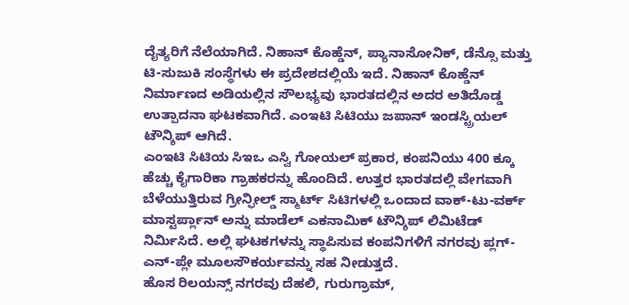ದೈತ್ಯರಿಗೆ ನೆಲೆಯಾಗಿದೆ. ನಿಹಾನ್ ಕೊಹ್ಡೆನ್, ಪ್ಯಾನಾಸೋನಿಕ್, ಡೆನ್ಸೊ ಮತ್ತು ಟಿ-ಸುಜುಕಿ ಸಂಸ್ಥೆಗಳು ಈ ಪ್ರದೇಶದಲ್ಲಿಯೆ ಇದೆ. ನಿಹಾನ್ ಕೊಹ್ಡೆನ್ ನಿರ್ಮಾಣದ ಅಡಿಯಲ್ಲಿನ ಸೌಲಭ್ಯವು ಭಾರತದಲ್ಲಿನ ಅದರ ಅತಿದೊಡ್ಡ ಉತ್ಪಾದನಾ ಘಟಕವಾಗಿದೆ. ಎಂಇಟಿ ಸಿಟಿಯು ಜಪಾನ್ ಇಂಡಸ್ಟ್ರಿಯಲ್ ಟೌನ್ಶಿಪ್ ಆಗಿದೆ.
ಎಂಇಟಿ ಸಿಟಿಯ ಸಿಇಒ ಎಸ್ವಿ ಗೋಯಲ್ ಪ್ರಕಾರ, ಕಂಪನಿಯು 400 ಕ್ಕೂ ಹೆಚ್ಚು ಕೈಗಾರಿಕಾ ಗ್ರಾಹಕರನ್ನು ಹೊಂದಿದೆ. ಉತ್ತರ ಭಾರತದಲ್ಲಿ ವೇಗವಾಗಿ ಬೆಳೆಯುತ್ತಿರುವ ಗ್ರೀನ್ಫೀಲ್ಡ್ ಸ್ಮಾರ್ಟ್ ಸಿಟಿಗಳಲ್ಲಿ ಒಂದಾದ ವಾಕ್-ಟು-ವರ್ಕ್ ಮಾಸ್ಟರ್ಪ್ಲಾನ್ ಅನ್ನು ಮಾಡೆಲ್ ಎಕನಾಮಿಕ್ ಟೌನ್ಶಿಪ್ ಲಿಮಿಟೆಡ್ ನಿರ್ಮಿಸಿದೆ. ಅಲ್ಲಿ ಘಟಕಗಳನ್ನು ಸ್ಥಾಪಿಸುವ ಕಂಪನಿಗಳಿಗೆ ನಗರವು ಪ್ಲಗ್-ಎನ್-ಪ್ಲೇ ಮೂಲಸೌಕರ್ಯವನ್ನು ಸಹ ನೀಡುತ್ತದೆ.
ಹೊಸ ರಿಲಯನ್ಸ್ ನಗರವು ದೆಹಲಿ, ಗುರುಗ್ರಾಮ್,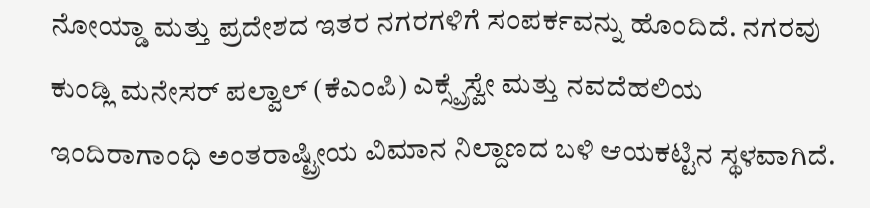ನೋಯ್ಡಾ ಮತ್ತು ಪ್ರದೇಶದ ಇತರ ನಗರಗಳಿಗೆ ಸಂಪರ್ಕವನ್ನು ಹೊಂದಿದೆ. ನಗರವು ಕುಂಡ್ಲಿ ಮನೇಸರ್ ಪಲ್ವಾಲ್ (ಕೆಎಂಪಿ) ಎಕ್ಸ್ಪ್ರೆಸ್ವೇ ಮತ್ತು ನವದೆಹಲಿಯ ಇಂದಿರಾಗಾಂಧಿ ಅಂತರಾಷ್ಟ್ರೀಯ ವಿಮಾನ ನಿಲ್ದಾಣದ ಬಳಿ ಆಯಕಟ್ಟಿನ ಸ್ಥಳವಾಗಿದೆ.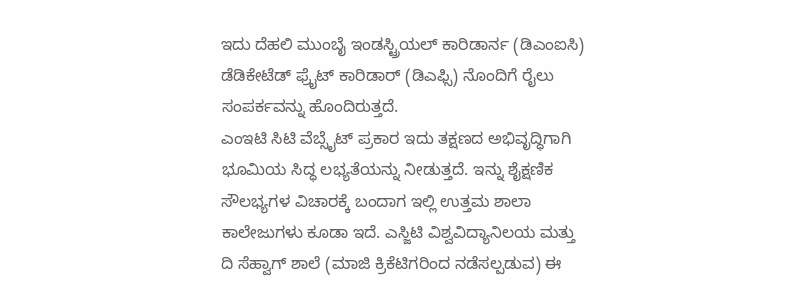ಇದು ದೆಹಲಿ ಮುಂಬೈ ಇಂಡಸ್ಟ್ರಿಯಲ್ ಕಾರಿಡಾರ್ನ (ಡಿಎಂಐಸಿ) ಡೆಡಿಕೇಟೆಡ್ ಫ್ರೈಟ್ ಕಾರಿಡಾರ್ (ಡಿಎಫ್ಸಿ) ನೊಂದಿಗೆ ರೈಲು ಸಂಪರ್ಕವನ್ನು ಹೊಂದಿರುತ್ತದೆ.
ಎಂಇಟಿ ಸಿಟಿ ವೆಬ್ಸೈಟ್ ಪ್ರಕಾರ ಇದು ತಕ್ಷಣದ ಅಭಿವೃದ್ಧಿಗಾಗಿ ಭೂಮಿಯ ಸಿದ್ಧ ಲಭ್ಯತೆಯನ್ನು ನೀಡುತ್ತದೆ. ಇನ್ನು ಶೈಕ್ಷಣಿಕ ಸೌಲಭ್ಯಗಳ ವಿಚಾರಕ್ಕೆ ಬಂದಾಗ ಇಲ್ಲಿ ಉತ್ತಮ ಶಾಲಾ ಕಾಲೇಜುಗಳು ಕೂಡಾ ಇದೆ. ಎಸ್ಜಿಟಿ ವಿಶ್ವವಿದ್ಯಾನಿಲಯ ಮತ್ತು ದಿ ಸೆಹ್ವಾಗ್ ಶಾಲೆ (ಮಾಜಿ ಕ್ರಿಕೆಟಿಗರಿಂದ ನಡೆಸಲ್ಪಡುವ) ಈ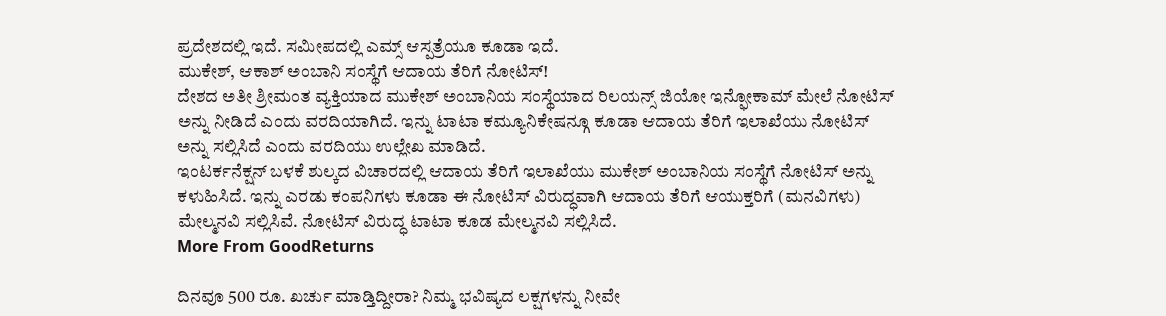ಪ್ರದೇಶದಲ್ಲಿ ಇದೆ. ಸಮೀಪದಲ್ಲಿ ಎಮ್ಸ್ ಆಸ್ಪತ್ರೆಯೂ ಕೂಡಾ ಇದೆ.
ಮುಕೇಶ್, ಆಕಾಶ್ ಅಂಬಾನಿ ಸಂಸ್ಥೆಗೆ ಆದಾಯ ತೆರಿಗೆ ನೋಟಿಸ್!
ದೇಶದ ಅತೀ ಶ್ರೀಮಂತ ವ್ಯಕ್ತಿಯಾದ ಮುಕೇಶ್ ಅಂಬಾನಿಯ ಸಂಸ್ಥೆಯಾದ ರಿಲಯನ್ಸ್ ಜಿಯೋ ಇನ್ಫೋಕಾಮ್ ಮೇಲೆ ನೋಟಿಸ್ ಅನ್ನು ನೀಡಿದೆ ಎಂದು ವರದಿಯಾಗಿದೆ. ಇನ್ನು ಟಾಟಾ ಕಮ್ಯೂನಿಕೇಷನ್ಗೂ ಕೂಡಾ ಆದಾಯ ತೆರಿಗೆ ಇಲಾಖೆಯು ನೋಟಿಸ್ ಅನ್ನು ಸಲ್ಲಿಸಿದೆ ಎಂದು ವರದಿಯು ಉಲ್ಲೇಖ ಮಾಡಿದೆ.
ಇಂಟರ್ಕನೆಕ್ಷನ್ ಬಳಕೆ ಶುಲ್ಕದ ವಿಚಾರದಲ್ಲಿ ಆದಾಯ ತೆರಿಗೆ ಇಲಾಖೆಯು ಮುಕೇಶ್ ಅಂಬಾನಿಯ ಸಂಸ್ಥೆಗೆ ನೋಟಿಸ್ ಅನ್ನು ಕಳುಹಿಸಿದೆ. ಇನ್ನು ಎರಡು ಕಂಪನಿಗಳು ಕೂಡಾ ಈ ನೋಟಿಸ್ ವಿರುದ್ಧವಾಗಿ ಆದಾಯ ತೆರಿಗೆ ಆಯುಕ್ತರಿಗೆ (ಮನವಿಗಳು) ಮೇಲ್ಮನವಿ ಸಲ್ಲಿಸಿವೆ. ನೋಟಿಸ್ ವಿರುದ್ಧ ಟಾಟಾ ಕೂಡ ಮೇಲ್ಮನವಿ ಸಲ್ಲಿಸಿದೆ.
More From GoodReturns

ದಿನವೂ 500 ರೂ. ಖರ್ಚು ಮಾಡ್ತಿದ್ದೀರಾ? ನಿಮ್ಮ ಭವಿಷ್ಯದ ಲಕ್ಷಗಳನ್ನು ನೀವೇ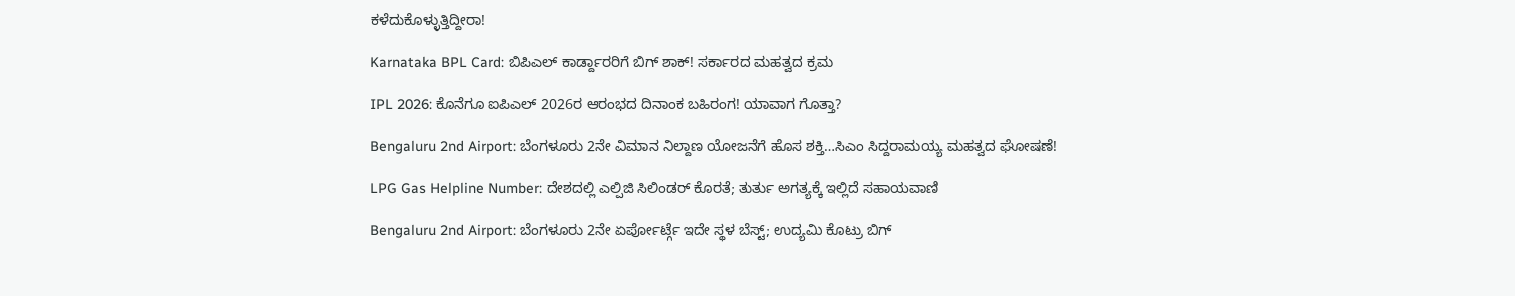ಕಳೆದುಕೊಳ್ಳುತ್ತಿದ್ದೀರಾ!

Karnataka BPL Card: ಬಿಪಿಎಲ್ ಕಾರ್ಡ್ದಾರರಿಗೆ ಬಿಗ್ ಶಾಕ್! ಸರ್ಕಾರದ ಮಹತ್ವದ ಕ್ರಮ

IPL 2026: ಕೊನೆಗೂ ಐಪಿಎಲ್ 2026ರ ಆರಂಭದ ದಿನಾಂಕ ಬಹಿರಂಗ! ಯಾವಾಗ ಗೊತ್ತಾ?

Bengaluru 2nd Airport: ಬೆಂಗಳೂರು 2ನೇ ವಿಮಾನ ನಿಲ್ದಾಣ ಯೋಜನೆಗೆ ಹೊಸ ಶಕ್ತಿ…ಸಿಎಂ ಸಿದ್ದರಾಮಯ್ಯ ಮಹತ್ವದ ಘೋಷಣೆ!

LPG Gas Helpline Number: ದೇಶದಲ್ಲಿ ಎಲ್ಪಿಜಿ ಸಿಲಿಂಡರ್ ಕೊರತೆ; ತುರ್ತು ಅಗತ್ಯಕ್ಕೆ ಇಲ್ಲಿದೆ ಸಹಾಯವಾಣಿ

Bengaluru 2nd Airport: ಬೆಂಗಳೂರು 2ನೇ ಏರ್ಪೋರ್ಟ್ಗೆ ಇದೇ ಸ್ಥಳ ಬೆಸ್ಟ್; ಉದ್ಯಮಿ ಕೊಟ್ರು ಬಿಗ್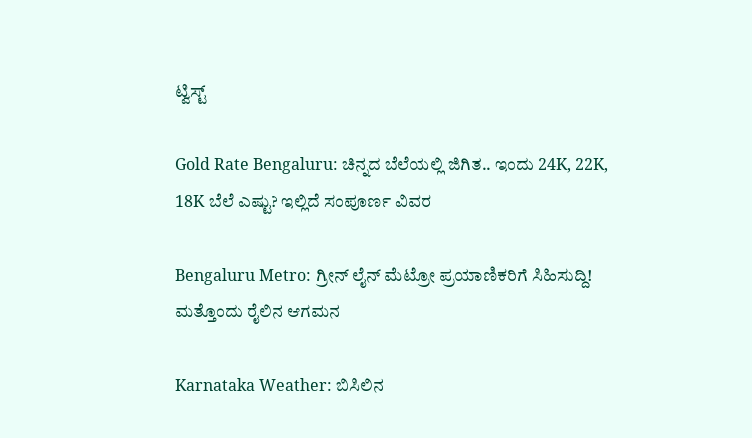ಟ್ವಿಸ್ಟ್

Gold Rate Bengaluru: ಚಿನ್ನದ ಬೆಲೆಯಲ್ಲಿ ಜಿಗಿತ.. ಇಂದು 24K, 22K, 18K ಬೆಲೆ ಎಷ್ಟು? ಇಲ್ಲಿದೆ ಸಂಪೂರ್ಣ ವಿವರ

Bengaluru Metro: ಗ್ರೀನ್ ಲೈನ್ ಮೆಟ್ರೋ ಪ್ರಯಾಣಿಕರಿಗೆ ಸಿಹಿಸುದ್ದಿ! ಮತ್ತೊಂದು ರೈಲಿನ ಆಗಮನ

Karnataka Weather: ಬಿಸಿಲಿನ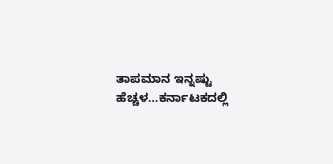ತಾಪಮಾನ ಇನ್ನಷ್ಟು ಹೆಚ್ಚಳ…ಕರ್ನಾಟಕದಲ್ಲಿ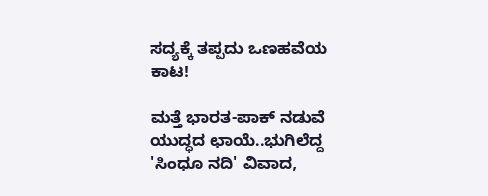ಸದ್ಯಕ್ಕೆ ತಪ್ಪದು ಒಣಹವೆಯ ಕಾಟ!

ಮತ್ತೆ ಭಾರತ-ಪಾಕ್ ನಡುವೆ ಯುದ್ಧದ ಛಾಯೆ..ಭುಗಿಲೆದ್ದ 'ಸಿಂಧೂ ನದಿ' ವಿವಾದ,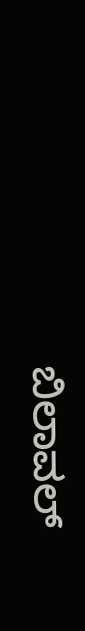ಬಿಲಾವಲ್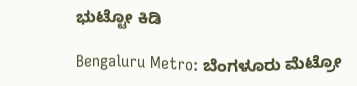ಭುಟ್ಟೋ ಕಿಡಿ

Bengaluru Metro: ಬೆಂಗಳೂರು ಮೆಟ್ರೋ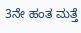3ನೇ ಹಂತ ಮತ್ತೆ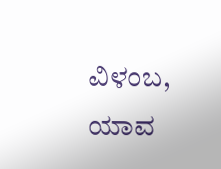ವಿಳಂಬ, ಯಾವ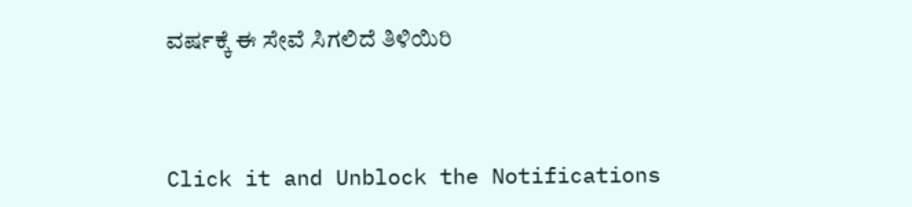ವರ್ಷಕ್ಕೆ ಈ ಸೇವೆ ಸಿಗಲಿದೆ ತಿಳಿಯಿರಿ



Click it and Unblock the Notifications